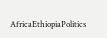AfricaEthiopiaPolitics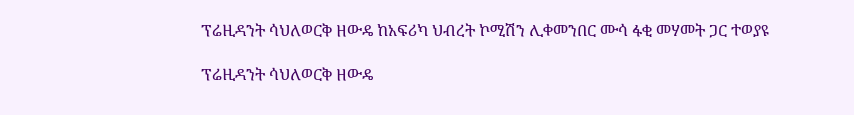ፕሬዚዳንት ሳህለወርቅ ዘውዴ ከአፍሪካ ህብረት ኮሚሽን ሊቀመንበር ሙሳ ፋቂ መሃመት ጋር ተወያዩ

ፕሬዚዳንት ሳህለወርቅ ዘውዴ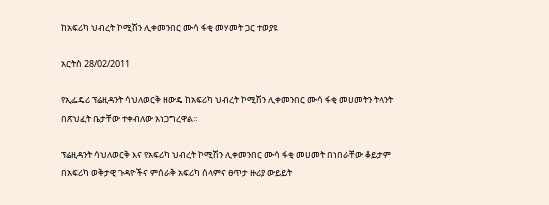ከአፍሪካ ህብረት ኮሚሽን ሊቀመንበር ሙሳ ፋቂ መሃመት ጋር ተወያዩ

አርትስ 28/02/2011

የኢፌዴሪ ፕሬዚዳንት ሳህለወርቅ ዘውዴ ከአፍሪካ ህብረት ኮሚሽን ሊቀመንበር ሙሳ ፋቂ መሀመትን ትላንት በጽህፈት ቤታቸው ተቀብለው አነጋግረዋል።

ፕሬዚዳንት ሳህለወርቅ እና የአፍሪካ ህብረት ኮሚሽን ሊቀመንበር ሙሳ ፋቂ መሀመት በነበራቸው ቆይታም በአፍሪካ ወቅታዊ ጉዳዮችና ምሰራቅ አፍሪካ ሰላምና ፀጥታ ዙሪያ ውይይት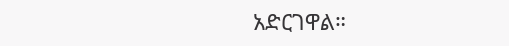አድርገዋል።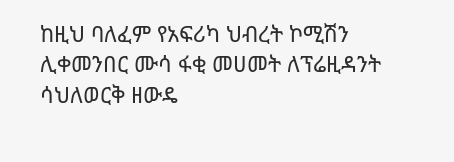ከዚህ ባለፈም የአፍሪካ ህብረት ኮሚሽን ሊቀመንበር ሙሳ ፋቂ መሀመት ለፕሬዚዳንት ሳህለወርቅ ዘውዴ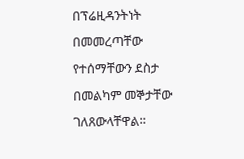በፕሬዚዳንትነት  በመመረጣቸው የተሰማቸውን ደስታ በመልካም መኞታቸው ገለጸውላቸዋል።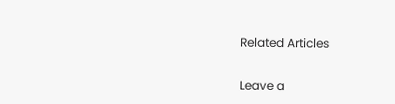Related Articles

Leave a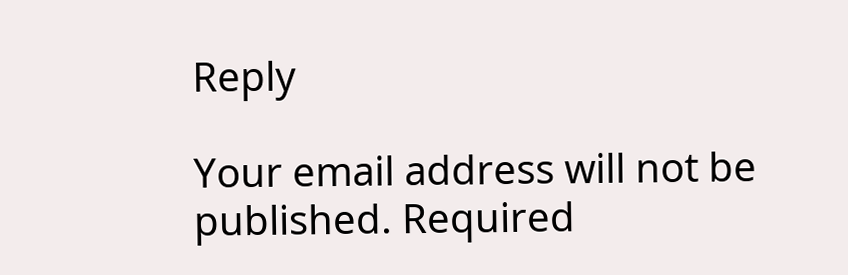Reply

Your email address will not be published. Required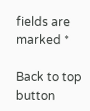fields are marked *

Back to top button